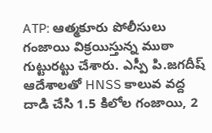ATP: ఆత్మకూరు పోలీసులు గంజాయి విక్రయిస్తున్న ముఠా గుట్టురట్టు చేశారు. ఎస్పీ పి.జగదీష్ ఆదేశాలతో HNSS కాలువ వద్ద దాడి చేసి 1.5 కిలోల గంజాయి, 2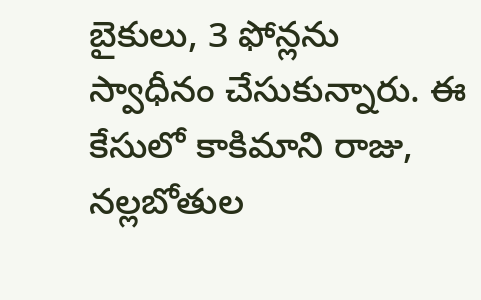బైకులు, 3 ఫోన్లను స్వాధీనం చేసుకున్నారు. ఈ కేసులో కాకిమాని రాజు, నల్లబోతుల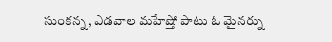సుంకన్న, ఎడవాల మహేష్తో పాటు ఓ మైనర్ను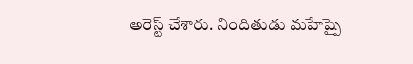అరెస్ట్ చేశారు. నిందితుడు మహేష్పై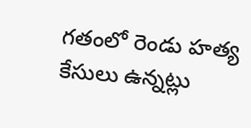గతంలో రెండు హత్య కేసులు ఉన్నట్లు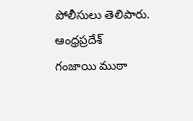పోలీసులు తెలిపారు.
ఆంధ్రప్రదేశ్
గంజాయి ముఠా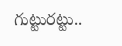గుట్టురట్టు..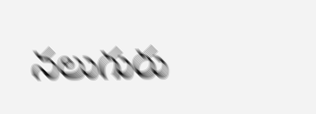నలుగురు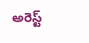అరెస్ట్